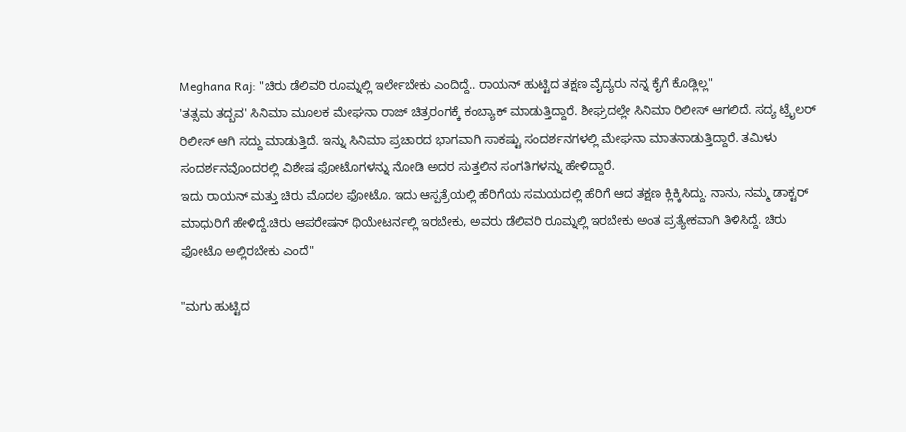Meghana Raj: "ಚಿರು ಡೆಲಿವರಿ ರೂಮ್ನಲ್ಲಿ ಇರ್ಲೇಬೇಕು ಎಂದಿದ್ದೆ.. ರಾಯನ್ ಹುಟ್ಟಿದ ತಕ್ಷಣ ವೈದ್ಯರು ನನ್ನ ಕೈಗೆ ಕೊಡ್ಲಿಲ್ಲ"
'ತತ್ಸಮ ತದ್ಬವ' ಸಿನಿಮಾ ಮೂಲಕ ಮೇಘನಾ ರಾಜ್ ಚಿತ್ರರಂಗಕ್ಕೆ ಕಂಬ್ಯಾಕ್ ಮಾಡುತ್ತಿದ್ದಾರೆ. ಶೀಘ್ರದಲ್ಲೇ ಸಿನಿಮಾ ರಿಲೀಸ್ ಆಗಲಿದೆ. ಸದ್ಯ ಟ್ರೈಲರ್ ರಿಲೀಸ್ ಆಗಿ ಸದ್ದು ಮಾಡುತ್ತಿದೆ. ಇನ್ನು ಸಿನಿಮಾ ಪ್ರಚಾರದ ಭಾಗವಾಗಿ ಸಾಕಷ್ಟು ಸಂದರ್ಶನಗಳಲ್ಲಿ ಮೇಘನಾ ಮಾತನಾಡುತ್ತಿದ್ದಾರೆ. ತಮಿಳು ಸಂದರ್ಶನವೊಂದರಲ್ಲಿ ವಿಶೇಷ ಫೋಟೊಗಳನ್ನು ನೋಡಿ ಅದರ ಸುತ್ತಲಿನ ಸಂಗತಿಗಳನ್ನು ಹೇಳಿದ್ದಾರೆ.
ಇದು ರಾಯನ್ ಮತ್ತು ಚಿರು ಮೊದಲ ಫೋಟೊ. ಇದು ಆಸ್ಪತ್ರೆಯಲ್ಲಿ ಹೆರಿಗೆಯ ಸಮಯದಲ್ಲಿ ಹೆರಿಗೆ ಆದ ತಕ್ಷಣ ಕ್ಲಿಕ್ಕಿಸಿದ್ದು. ನಾನು, ನಮ್ಮ ಡಾಕ್ಟರ್ ಮಾಧುರಿಗೆ ಹೇಳಿದ್ದೆ.ಚಿರು ಆಪರೇಷನ್ ಥಿಯೇಟರ್ನಲ್ಲಿ ಇರಬೇಕು, ಅವರು ಡೆಲಿವರಿ ರೂಮ್ನಲ್ಲಿ ಇರಬೇಕು ಅಂತ ಪ್ರತ್ಯೇಕವಾಗಿ ತಿಳಿಸಿದ್ದೆ. ಚಿರು ಫೋಟೊ ಅಲ್ಲಿರಬೇಕು ಎಂದೆ"

"ಮಗು ಹುಟ್ಟಿದ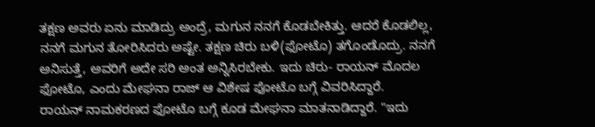ತಕ್ಷಣ ಅವರು ಏನು ಮಾಡಿದ್ರು ಅಂದ್ರೆ, ಮಗುನ ನನಗೆ ಕೊಡಬೇಕಿತ್ತು. ಆದರೆ ಕೊಡಲಿಲ್ಲ, ನನಗೆ ಮಗುನ ತೋರಿಸಿದರು ಅಷ್ಟೇ. ತಕ್ಷಣ ಚಿರು ಬಳಿ(ಫೋಟೊ) ತಗೊಂಡೊದ್ರು. ನನಗೆ ಅನಿಸುತ್ತೆ, ಅವರಿಗೆ ಅದೇ ಸರಿ ಅಂತ ಅನ್ನಿಸಿರಬೇಕು. ಇದು ಚಿರು- ರಾಯನ್ ಮೊದಲ ಫೋಟೊ, ಎಂದು ಮೇಘನಾ ರಾಜ್ ಆ ವಿಶೇಷ ಫೋಟೊ ಬಗ್ಗೆ ವಿವರಿಸಿದ್ದಾರೆ.
ರಾಯನ್ ನಾಮಕರಣದ ಫೋಟೊ ಬಗ್ಗೆ ಕೂಡ ಮೇಘನಾ ಮಾತನಾಡಿದ್ದಾರೆ. "ಇದು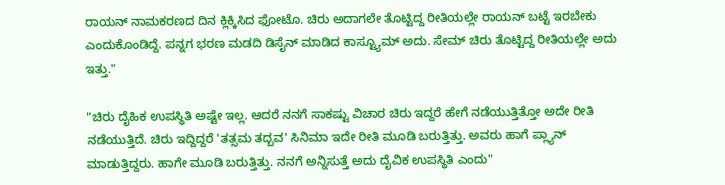ರಾಯನ್ ನಾಮಕರಣದ ದಿನ ಕ್ಲಿಕ್ಕಿಸಿದ ಫೋಟೊ. ಚಿರು ಅದಾಗಲೇ ತೊಟ್ಟಿದ್ದ ರೀತಿಯಲ್ಲೇ ರಾಯನ್ ಬಟ್ಟೆ ಇರಬೇಕು ಎಂದುಕೊಂಡಿದ್ದೆ. ಪನ್ನಗ ಭರಣ ಮಡದಿ ಡಿಸೈನ್ ಮಾಡಿದ ಕಾಸ್ಟ್ಯೂಮ್ ಅದು. ಸೇಮ್ ಚಿರು ತೊಟ್ಟಿದ್ದ ರೀತಿಯಲ್ಲೇ ಅದು ಇತ್ತು."

"ಚಿರು ದೈಹಿಕ ಉಪಸ್ಥಿತಿ ಅಷ್ಟೇ ಇಲ್ಲ. ಆದರೆ ನನಗೆ ಸಾಕಷ್ಟು ವಿಚಾರ ಚಿರು ಇದ್ದರೆ ಹೇಗೆ ನಡೆಯುತ್ತಿತ್ತೋ ಅದೇ ರೀತಿ ನಡೆಯುತ್ತಿದೆ. ಚಿರು ಇದ್ದಿದ್ದರೆ 'ತತ್ಸಮ ತದ್ಬವ' ಸಿನಿಮಾ ಇದೇ ರೀತಿ ಮೂಡಿ ಬರುತ್ತಿತ್ತು. ಅವರು ಹಾಗೆ ಪ್ಲ್ಯಾನ್ ಮಾಡುತ್ತಿದ್ದರು. ಹಾಗೇ ಮೂಡಿ ಬರುತ್ತಿತ್ತು. ನನಗೆ ಅನ್ನಿಸುತ್ತೆ ಅದು ದೈವಿಕ ಉಪಸ್ಥಿತಿ ಎಂದು"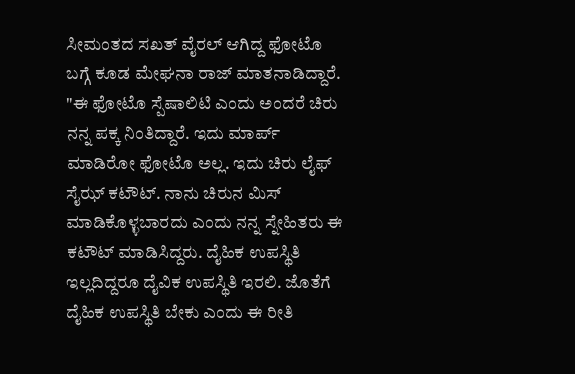ಸೀಮಂತದ ಸಖತ್ ವೈರಲ್ ಆಗಿದ್ದ ಫೋಟೊ ಬಗ್ಗೆ ಕೂಡ ಮೇಘನಾ ರಾಜ್ ಮಾತನಾಡಿದ್ದಾರೆ. "ಈ ಫೋಟೊ ಸ್ಪೆಷಾಲಿಟಿ ಎಂದು ಅಂದರೆ ಚಿರು ನನ್ನ ಪಕ್ಕ ನಿಂತಿದ್ದಾರೆ. ಇದು ಮಾರ್ಪ್ ಮಾಡಿರೋ ಫೋಟೊ ಅಲ್ಲ. ಇದು ಚಿರು ಲೈಫ್ ಸೈಝ್ ಕಟೌಟ್. ನಾನು ಚಿರುನ ಮಿಸ್ ಮಾಡಿಕೊಳ್ಳಬಾರದು ಎಂದು ನನ್ನ ಸ್ನೇಹಿತರು ಈ ಕಟೌಟ್ ಮಾಡಿಸಿದ್ದರು. ದೈಹಿಕ ಉಪಸ್ಥಿತಿ ಇಲ್ಲದಿದ್ದರೂ ದೈವಿಕ ಉಪಸ್ಥಿತಿ ಇರಲಿ. ಜೊತೆಗೆ ದೈಹಿಕ ಉಪಸ್ಥಿತಿ ಬೇಕು ಎಂದು ಈ ರೀತಿ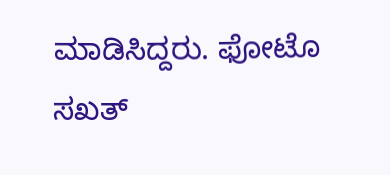ಮಾಡಿಸಿದ್ದರು. ಫೋಟೊ ಸಖತ್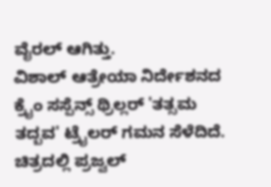ವೈರಲ್ ಆಗಿತ್ತು.
ವಿಶಾಲ್ ಆತ್ರೇಯಾ ನಿರ್ದೇಶನದ ಕ್ರೈಂ ಸಸ್ಪೆನ್ಸ್ ಥ್ರಿಲ್ಲರ್ 'ತತ್ಸಮ ತದ್ಬವ' ಟ್ರೈಲರ್ ಗಮನ ಸೆಳೆದಿದೆ. ಚಿತ್ರದಲ್ಲಿ ಪ್ರಜ್ವಲ್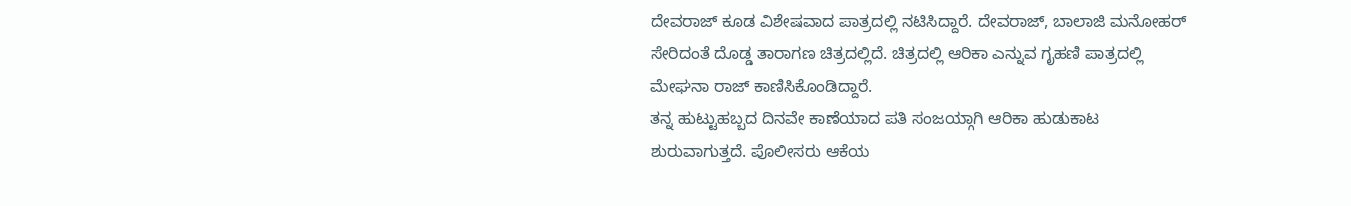ದೇವರಾಜ್ ಕೂಡ ವಿಶೇಷವಾದ ಪಾತ್ರದಲ್ಲಿ ನಟಿಸಿದ್ದಾರೆ. ದೇವರಾಜ್, ಬಾಲಾಜಿ ಮನೋಹರ್ ಸೇರಿದಂತೆ ದೊಡ್ಡ ತಾರಾಗಣ ಚಿತ್ರದಲ್ಲಿದೆ. ಚಿತ್ರದಲ್ಲಿ ಆರಿಕಾ ಎನ್ನುವ ಗೃಹಣಿ ಪಾತ್ರದಲ್ಲಿ ಮೇಘನಾ ರಾಜ್ ಕಾಣಿಸಿಕೊಂಡಿದ್ದಾರೆ.
ತನ್ನ ಹುಟ್ಟುಹಬ್ಬದ ದಿನವೇ ಕಾಣೆಯಾದ ಪತಿ ಸಂಜಯ್ಗಾಗಿ ಆರಿಕಾ ಹುಡುಕಾಟ ಶುರುವಾಗುತ್ತದೆ. ಪೊಲೀಸರು ಆಕೆಯ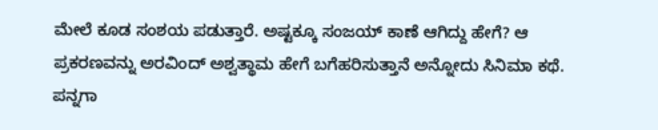ಮೇಲೆ ಕೂಡ ಸಂಶಯ ಪಡುತ್ತಾರೆ. ಅಷ್ಟಕ್ಕೂ ಸಂಜಯ್ ಕಾಣೆ ಆಗಿದ್ದು ಹೇಗೆ? ಆ ಪ್ರಕರಣವನ್ನು ಅರವಿಂದ್ ಅಶ್ವತ್ಥಾಮ ಹೇಗೆ ಬಗೆಹರಿಸುತ್ತಾನೆ ಅನ್ನೋದು ಸಿನಿಮಾ ಕಥೆ. ಪನ್ನಗಾ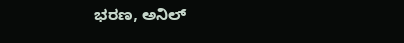ಭರಣ, ಅನಿಲ್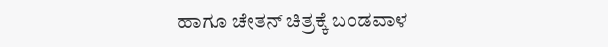ಹಾಗೂ ಚೇತನ್ ಚಿತ್ರಕ್ಕೆ ಬಂಡವಾಳ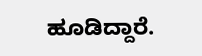ಹೂಡಿದ್ದಾರೆ.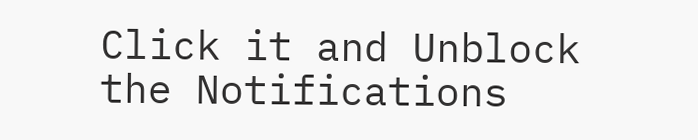Click it and Unblock the Notifications